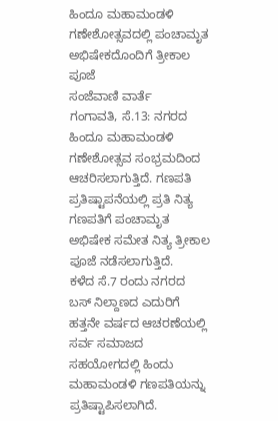ಹಿಂದೂ ಮಹಾಮಂಡಳಿ ಗಣೇಶೋತ್ಸವದಲ್ಲಿ ಪಂಚಾಮೃತ ಅಭಿಷೇಕದೊಂದಿಗೆ ತ್ರೀಕಾಲ ಪೂಜೆ
ಸಂಜೆವಾಣಿ ವಾರ್ತೆ
ಗಂಗಾವತಿ, ಸೆ.13: ನಗರದ ಹಿಂದೂ ಮಹಾಮಂಡಳಿ ಗಣೇಶೋತ್ಸವ ಸಂಭ್ರಮದಿಂದ ಆಚರಿಸಲಾಗುತ್ತಿದೆ. ಗಣಪತಿ ಪ್ರತಿಷ್ಟಾಪನೆಯಲ್ಲಿ ಪ್ರತಿ ನಿತ್ಯ ಗಣಪತಿಗೆ ಪಂಚಾಮೃತ ಅಭಿಷೇಕ ಸಮೇತ ನಿತ್ಯ ತ್ರೀಕಾಲ ಪೂಜೆ ನಡೆಸಲಾಗುತ್ತಿದೆ.
ಕಳೆದ ಸೆ.7 ರಂದು ನಗರದ ಬಸ್ ನಿಲ್ದಾಣದ ಎದುರಿಗೆ ಹತ್ತನೇ ವರ್ಷದ ಆಚರಣೆಯಲ್ಲಿ ಸರ್ವ ಸಮಾಜದ ಸಹಯೋಗದಲ್ಲಿ ಹಿಂದು ಮಹಾಮಂಡಳಿ ಗಣಪತಿಯನ್ನು ಪ್ರತಿಷ್ಟಾಪಿಸಲಾಗಿದೆ.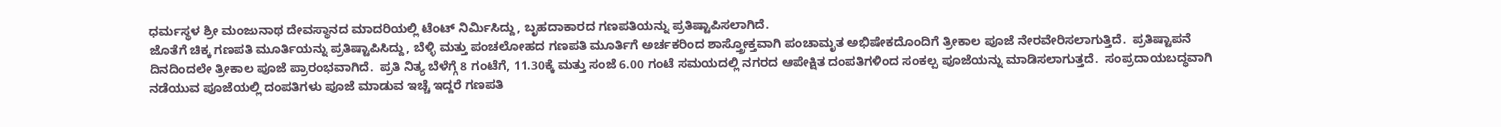ಧರ್ಮಸ್ಥಳ ಶ್ರೀ ಮಂಜುನಾಥ ದೇವಸ್ಥಾನದ ಮಾದರಿಯಲ್ಲಿ ಟೆಂಟ್ ನಿರ್ಮಿಸಿದ್ದು, ಬೃಹದಾಕಾರದ ಗಣಪತಿಯನ್ನು ಪ್ರತಿಷ್ಟಾಪಿಸಲಾಗಿದೆ.
ಜೊತೆಗೆ ಚಿಕ್ಕ ಗಣಪತಿ ಮೂರ್ತಿಯನ್ನು ಪ್ರತಿಷ್ಟಾಪಿಸಿದ್ದು, ಬೆಳ್ಳಿ ಮತ್ತು ಪಂಚಲೋಹದ ಗಣಪತಿ ಮೂರ್ತಿಗೆ ಅರ್ಚಕರಿಂದ ಶಾಸ್ತ್ರೋಕ್ತವಾಗಿ ಪಂಚಾಮೃತ ಅಭಿಷೇಕದೊಂದಿಗೆ ತ್ರೀಕಾಲ ಪೂಜೆ ನೇರವೇರಿಸಲಾಗುತ್ತಿದೆ.  ಪ್ರತಿಷ್ಟಾಪನೆ ದಿನದಿಂದಲೇ ತ್ರೀಕಾಲ ಪೂಜೆ ಪ್ರಾರಂಭವಾಗಿದೆ.  ಪ್ರತಿ ನಿತ್ಯ ಬೆಳೆಗ್ಗೆ 8 ಗಂಟೆಗೆ, 11.30ಕ್ಕೆ ಮತ್ತು ಸಂಜೆ 6.00 ಗಂಟೆ ಸಮಯದಲ್ಲಿ ನಗರದ ಆಪೇಕ್ಷಿತ ದಂಪತಿಗಳಿಂದ ಸಂಕಲ್ಪ ಪೂಜೆಯನ್ನು ಮಾಡಿಸಲಾಗುತ್ತದೆ.  ಸಂಪ್ರದಾಯಬದ್ಧವಾಗಿ ನಡೆಯುವ ಪೂಜೆಯಲ್ಲಿ ದಂಪತಿಗಳು ಪೂಜೆ ಮಾಡುವ ಇಚ್ಚೆ ಇದ್ದರೆ ಗಣಪತಿ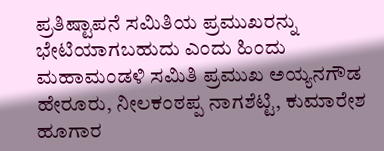ಪ್ರತಿಷ್ಟಾಪನೆ ಸಮಿತಿಯ ಪ್ರಮುಖರನ್ನು ಭೇಟಿಯಾಗಬಹುದು ಎಂದು ಹಿಂದು ಮಹಾಮಂಡಳಿ ಸಮಿತಿ ಪ್ರಮುಖ ಅಯ್ಯನಗೌಡ ಹೇರೂರು, ನೀಲಕಂಠಪ್ಪ ನಾಗಶೆಟ್ಟಿ, ಕುಮಾರೇಶ ಹೂಗಾರ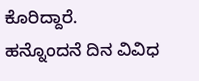ಕೊರಿದ್ದಾರೆ.
ಹನ್ನೊಂದನೆ ದಿನ ವಿವಿಧ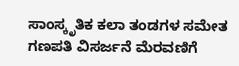ಸಾಂಸ್ಕೃತಿಕ ಕಲಾ ತಂಡಗಳ ಸಮೇತ ಗಣಪತಿ ವಿಸರ್ಜನೆ ಮೆರವಣಿಗೆ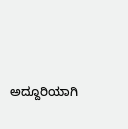ಅದ್ದೂರಿಯಾಗಿ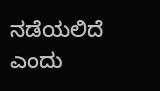ನಡೆಯಲಿದೆ ಎಂದು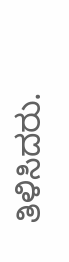ತಿಳಿಸಿದರು.